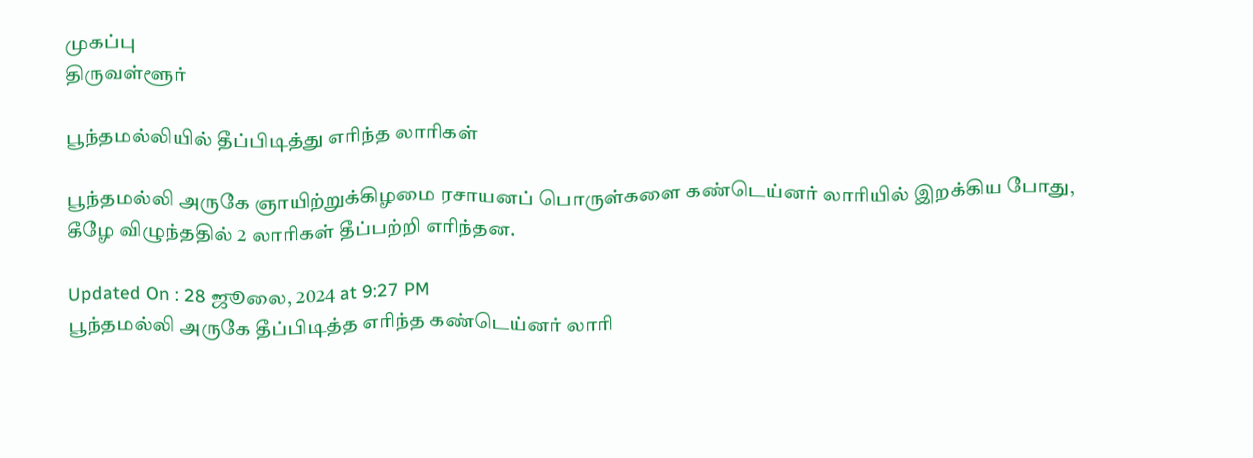முகப்பு
திருவள்ளூர்

பூந்தமல்லியில் தீப்பிடித்து எரிந்த லாரிகள்

பூந்தமல்லி அருகே ஞாயிற்றுக்கிழமை ரசாயனப் பொருள்களை கண்டெய்னர் லாரியில் இறக்கிய போது, கீழே விழுந்ததில் 2 லாரிகள் தீப்பற்றி எரிந்தன.

Updated On : 28 ஜூலை, 2024 at 9:27 PM
பூந்தமல்லி அருகே தீப்பிடித்த எரிந்த கண்டெய்னர் லாரி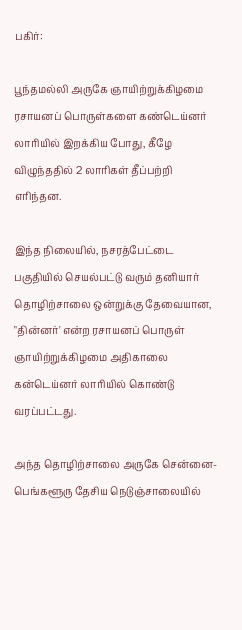பகிர்:

பூந்தமல்லி அருகே ஞாயிற்றுக்கிழமை ரசாயனப் பொருள்களை கண்டெய்னர் லாரியில் இறக்கிய போது, கீழே விழுந்ததில் 2 லாரிகள் தீப்பற்றி எரிந்தன.

இந்த நிலையில், நசரத்பேட்டை பகுதியில் செயல்பட்டு வரும் தனியார் தொழிற்சாலை ஒன்றுக்கு தேவையான, "தின்னர்' என்ற ரசாயனப் பொருள் ஞாயிற்றுக்கிழமை அதிகாலை கன்டெய்னர் லாரியில் கொண்டு வரப்பட்டது.

அந்த தொழிற்சாலை அருகே சென்னை- பெங்களூரு தேசிய நெடுஞ்சாலையில்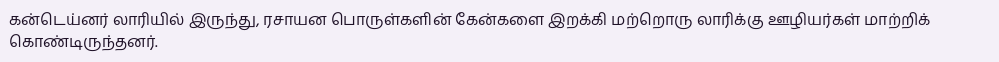கன்டெய்னர் லாரியில் இருந்து, ரசாயன பொருள்களின் கேன்களை இறக்கி மற்றொரு லாரிக்கு ஊழியர்கள் மாற்றிக் கொண்டிருந்தனர்.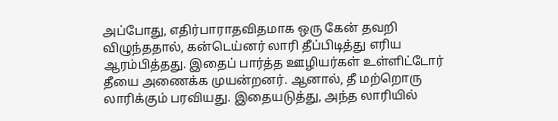அப்போது, எதிர்பாராதவிதமாக ஒரு கேன் தவறி விழுந்ததால், கன்டெய்னர் லாரி தீப்பிடித்து எரிய ஆரம்பித்தது. இதைப் பார்த்த ஊழியர்கள் உள்ளிட்டோர் தீயை அணைக்க முயன்றனர். ஆனால், தீ மற்றொரு லாரிக்கும் பரவியது. இதையடுத்து, அந்த லாரியில்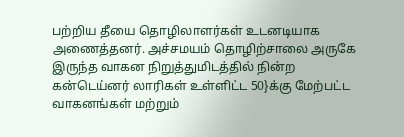பற்றிய தீயை தொழிலாளர்கள் உடனடியாக அணைத்தனர். அச்சமயம் தொழிற்சாலை அருகே இருந்த வாகன நிறுத்துமிடத்தில் நின்ற கன்டெய்னர் லாரிகள் உள்ளிட்ட 50}க்கு மேற்பட்ட வாகனங்கள் மற்றும்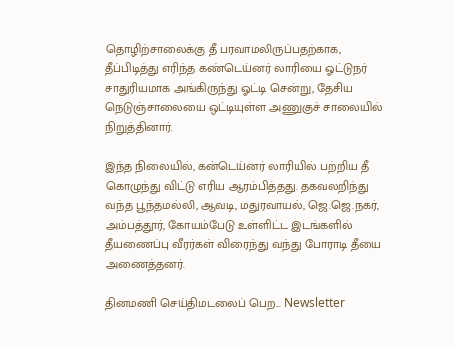தொழிற்சாலைக்கு தீ பரவாமலிருப்பதற்காக, தீப்பிடித்து எரிந்த கண்டெய்னர் லாரியை ஓட்டுநர் சாதுரியமாக அங்கிருந்து ஓட்டி சென்று, தேசிய நெடுஞ்சாலையை ஒட்டியுள்ள அணுகுச் சாலையில் நிறுத்தினார்.

இந்த நிலையில், கன்டெய்னர் லாரியில் பற்றிய தீ கொழுந்து விட்டு எரிய ஆரம்பித்தது. தகவலறிந்து வந்த பூந்தமல்லி, ஆவடி, மதுரவாயல், ஜெ.ஜெ.நகர், அம்பத்தூர், கோயம்பேடு உள்ளிட்ட இடங்களில் தீயணைப்பு வீரர்கள் விரைந்து வந்து போராடி தீயை அணைத்தனர்.

தினமணி செய்திமடலைப் பெற... Newsletter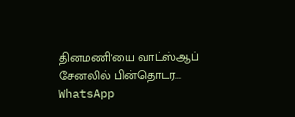தினமணி'யை வாட்ஸ்ஆப் சேனலில் பின்தொடர... WhatsApp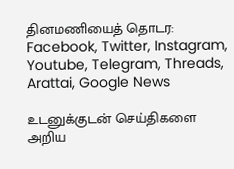தினமணியைத் தொடர: Facebook, Twitter, Instagram, Youtube, Telegram, Threads, Arattai, Google News

உடனுக்குடன் செய்திகளை அறிய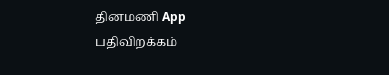தினமணி App பதிவிறக்கம்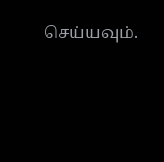செய்யவும்.